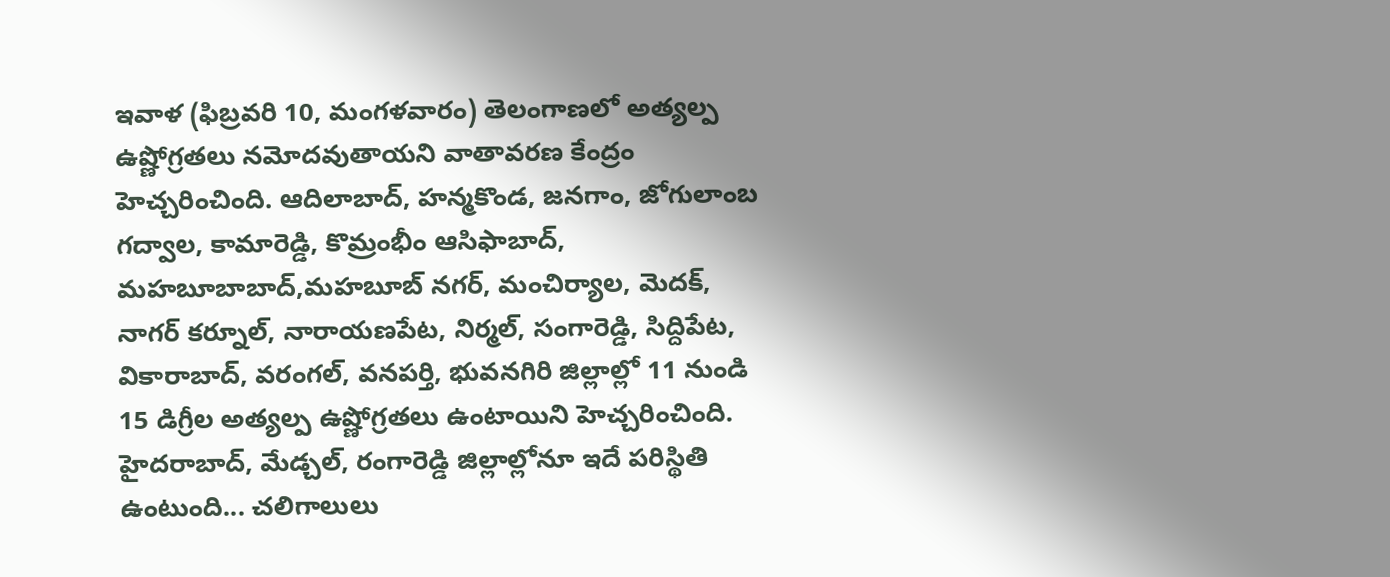ఇవాళ (ఫిబ్రవరి 10, మంగళవారం) తెలంగాణలో అత్యల్ప ఉష్ణోగ్రతలు నమోదవుతాయని వాతావరణ కేంద్రం హెచ్చరించింది. ఆదిలాబాద్, హన్మకొండ, జనగాం, జోగులాంబ గద్వాల, కామారెడ్డి, కొమ్రంభీం ఆసిఫాబాద్, మహబూబాబాద్,మహబూబ్ నగర్, మంచిర్యాల, మెదక్, నాగర్ కర్నూల్, నారాయణపేట, నిర్మల్, సంగారెడ్డి, సిద్దిపేట, వికారాబాద్, వరంగల్, వనపర్తి, భువనగిరి జిల్లాల్లో 11 నుండి 15 డిగ్రీల అత్యల్ప ఉష్ణోగ్రతలు ఉంటాయిని హెచ్చరించింది. హైదరాబాద్, మేడ్చల్, రంగారెడ్డి జిల్లాల్లోనూ ఇదే పరిస్థితి ఉంటుంది... చలిగాలులు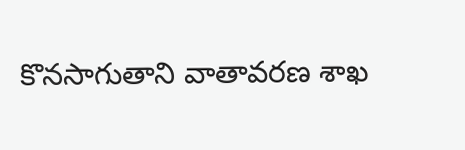కొనసాగుతాని వాతావరణ శాఖ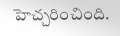హెచ్చరించింది.